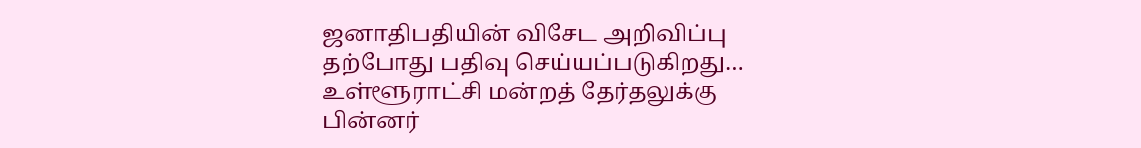ஜனாதிபதியின் விசேட அறிவிப்பு தற்போது பதிவு செய்யப்படுகிறது…
உள்ளூராட்சி மன்றத் தேர்தலுக்கு பின்னர்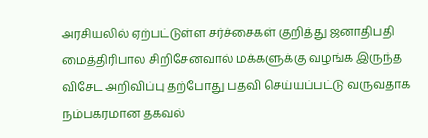அரசியலில் ஏற்பட்டுள்ள சர்ச்சைகள் குறித்து ஜனாதிபதி மைத்திரிபால சிறிசேனவால் மக்களுக்கு வழங்க இருந்த விசேட அறிவிப்பு தற்போது பதவி செய்யப்பட்டு வருவதாக நம்பகரமான தகவல்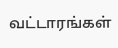வட்டாரங்கள்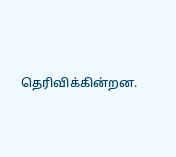தெரிவிக்கின்றன.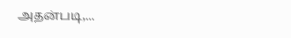அதன்படி,...